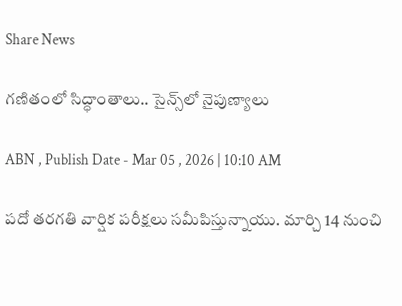Share News

గణితంలో సిద్ధాంతాలు.. సైన్స్‌లో నైపుణ్యాలు

ABN , Publish Date - Mar 05 , 2026 | 10:10 AM

పదో తరగతి వార్షిక పరీక్షలు సమీపిస్తున్నాయు. మార్చి 14 నుంచి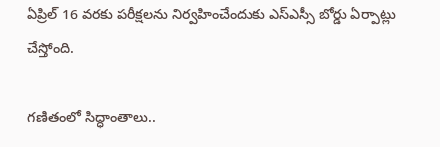ఏప్రిల్‌ 16 వరకు పరీక్షలను నిర్వహించేందుకు ఎస్‌ఎస్సీ బోర్డు ఏర్పాట్లు చేస్తోంది.

గణితంలో సిద్ధాంతాలు..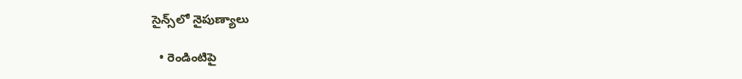సైన్స్‌లో నైపుణ్యాలు

  • రెండింటిపై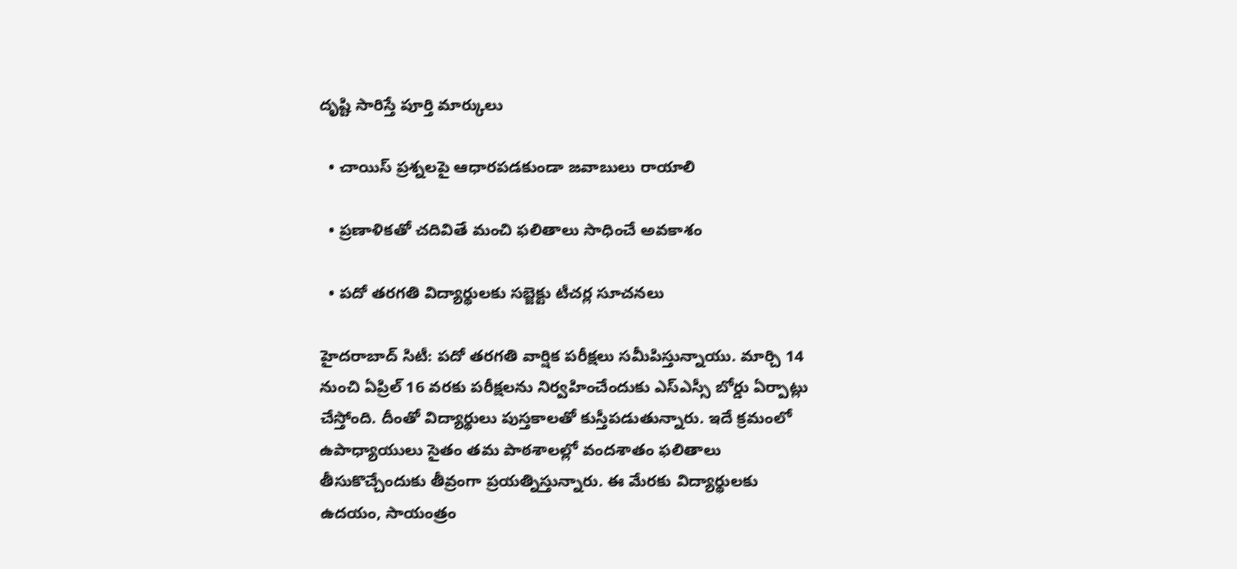దృష్టి సారిస్తే పూర్తి మార్కులు

  • చాయిస్‌ ప్రశ్నలపై ఆధారపడకుండా జవాబులు రాయాలి

  • ప్రణాళికతో చదివితే మంచి ఫలితాలు సాధించే అవకాశం

  • పదో తరగతి విద్యార్థులకు సబ్జెక్టు టీచర్ల సూచనలు

హైదరాబాద్‌ సిటీ: పదో తరగతి వార్షిక పరీక్షలు సమీపిస్తున్నాయు. మార్చి 14 నుంచి ఏప్రిల్‌ 16 వరకు పరీక్షలను నిర్వహించేందుకు ఎస్‌ఎస్సీ బోర్డు ఏర్పాట్లు చేస్తోంది. దీంతో విద్యార్థులు పుస్తకాలతో కుస్తీపడుతున్నారు. ఇదే క్రమంలో ఉపాధ్యాయులు సైతం తమ పాఠశాలల్లో వందశాతం ఫలితాలు తీసుకొచ్చేందుకు తీవ్రంగా ప్రయత్నిస్తున్నారు. ఈ మేరకు విద్యార్థులకు ఉదయం, సాయంత్రం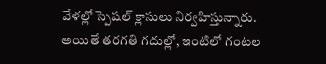వేళల్లో స్పెషల్‌ క్లాసులు నిర్వహిస్తున్నారు. అయితే తరగతి గదుల్లో, ఇంటిలో గంటల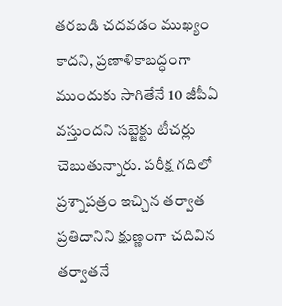తరబడి చదవడం ముఖ్యం కాదని, ప్రణాళికాబద్ధంగా ముందుకు సాగితేనే 10 జీపీఏ వస్తుందని సబ్జెక్టు టీచర్లు చెబుతున్నారు. పరీక్ష గదిలో ప్రశ్నాపత్రం ఇచ్చిన తర్వాత ప్రతిదానిని క్షుణ్ణంగా చదివిన తర్వాతనే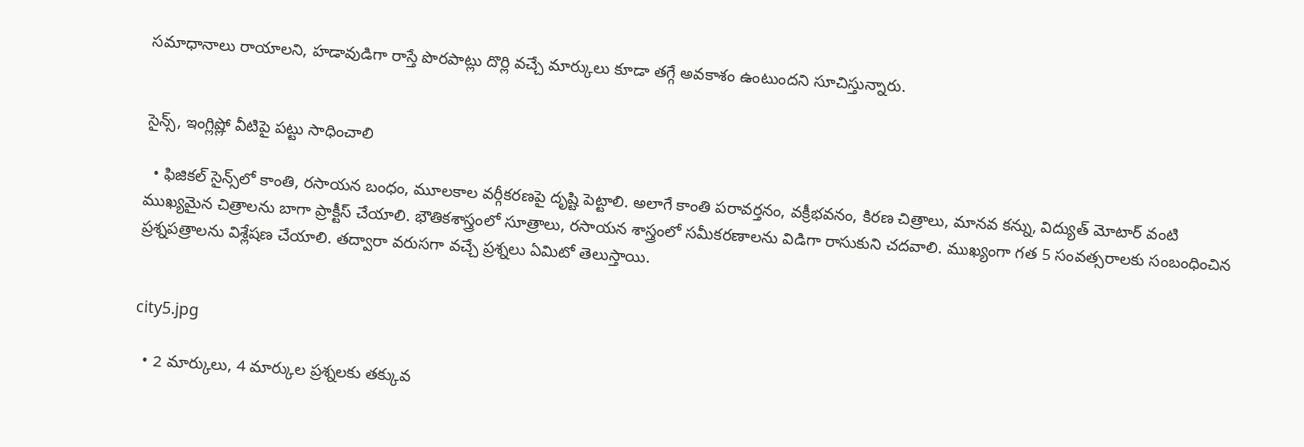సమాధానాలు రాయాలని, హడావుడిగా రాస్తే పొరపాట్లు దొర్లి వచ్చే మార్కులు కూడా తగ్గే అవకాశం ఉంటుందని సూచిస్తున్నారు.


సైన్స్‌, ఇంగ్లిష్లో వీటిపై పట్టు సాధించాలి

  • ఫిజికల్‌ సైన్స్‌లో కాంతి, రసాయన బంధం, మూలకాల వర్గీకరణపై దృష్టి పెట్టాలి. అలాగే కాంతి పరావర్తనం, వక్రీభవనం, కిరణ చిత్రాలు, మానవ కన్ను, విద్యుత్‌ మోటార్‌ వంటి ముఖ్యమైన చిత్రాలను బాగా ప్రాక్టీస్‌ చేయాలి. భౌతికశాస్త్రంలో సూత్రాలు, రసాయన శాస్త్రంలో సమీకరణాలను విడిగా రాసుకుని చదవాలి. ముఖ్యంగా గత 5 సంవత్సరాలకు సంబంధించిన ప్రశ్నపత్రాలను విశ్లేషణ చేయాలి. తద్వారా వరుసగా వచ్చే ప్రశ్నలు ఏమిటో తెలుస్తాయి.


city5.jpg

  • 2 మార్కులు, 4 మార్కుల ప్రశ్నలకు తక్కువ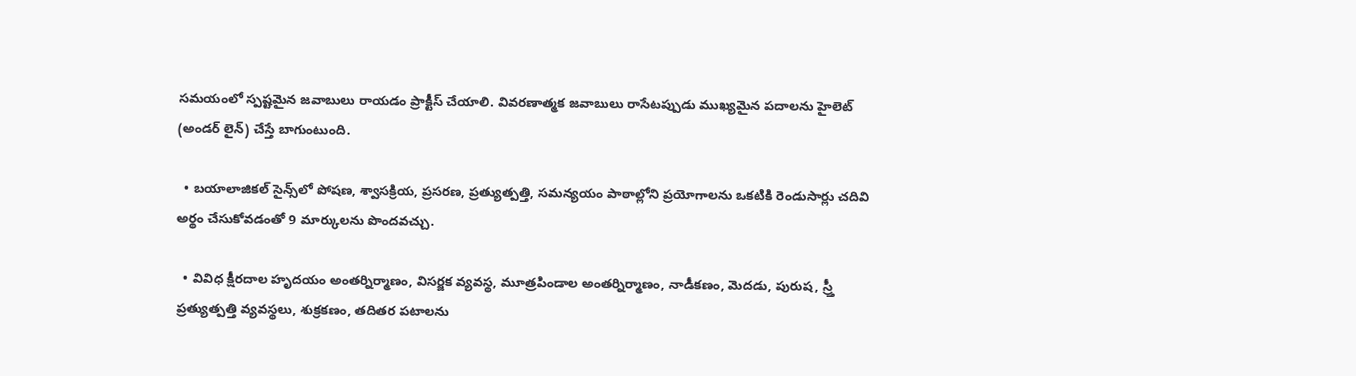సమయంలో స్పష్టమైన జవాబులు రాయడం ప్రాక్టీస్‌ చేయాలి. వివరణాత్మక జవాబులు రాసేటప్పుడు ముఖ్యమైన పదాలను హైలెట్‌ (అండర్‌ లైన్‌) చేస్తే బాగుంటుంది.

  • బయాలాజికల్‌ సైన్స్‌లో పోషణ, శ్వాసక్రియ, ప్రసరణ, ప్రత్యుత్పత్తి, సమన్యయం పాఠాల్లోని ప్రయోగాలను ఒకటికి రెండుసార్లు చదివి అర్థం చేసుకోవడంతో 9 మార్కులను పొందవచ్చు.

  • వివిధ క్షీరదాల హృదయం అంతర్నిర్మాణం, విసర్జక వ్యవస్థ, మూత్రపిండాల అంతర్నిర్మాణం, నాడీకణం, మెదడు, పురుష, స్ర్తీ ప్రత్యుత్పత్తి వ్యవస్థలు, శుక్రకణం, తదితర పటాలను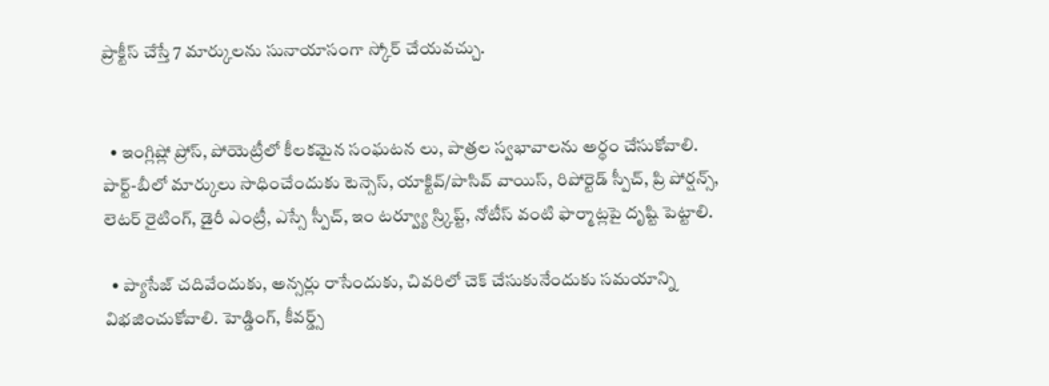ప్రాక్టీస్‌ చేస్తే 7 మార్కులను సునాయాసంగా స్కోర్‌ చేయవచ్చు.


  • ఇంగ్లిష్లో ప్రోస్‌, పోయెట్రీలో కీలకమైన సంఘటన లు, పాత్రల స్వభావాలను అర్థం చేసుకోవాలి. పార్ట్‌-బీలో మార్కులు సాధించేందుకు టెన్సెస్‌, యాక్టివ్‌/పాసివ్‌ వాయిస్‌, రిపోర్టెడ్‌ స్పీచ్‌, ప్రి పోర్షన్స్‌, లెటర్‌ రైటింగ్‌, డైరీ ఎంట్రీ, ఎస్సే స్పీచ్‌, ఇం టర్వ్యూ స్ర్కిప్ట్‌, నోటీస్‌ వంటి ఫార్మాట్లపై దృష్టి పెట్టాలి.

  • ప్యాసేజ్‌ చదివేందుకు, అన్సర్లు రాసేందుకు, చివరిలో చెక్‌ చేసుకునేందుకు సమయాన్ని విభజించుకోవాలి. హెడ్డింగ్‌, కీవర్డ్స్‌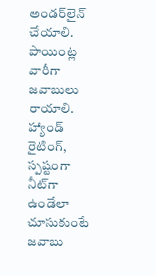అండర్‌లైన్‌ చేయాలి. పాయింట్ల వారీగా జవాబులు రాయాలి. హ్యాండ్‌ రైటింగ్‌, స్పష్టంగా నీట్‌గా ఉండేలా చూసుకుంటే జవాబు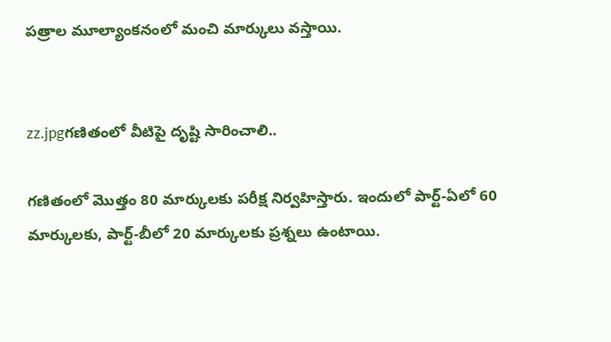పత్రాల మూల్యాంకనంలో మంచి మార్కులు వస్తాయి.


zz.jpgగణితంలో వీటిపై దృష్టి సారించాలి..

గణితంలో మొత్తం 80 మార్కులకు పరీక్ష నిర్వహిస్తారు. ఇందులో పార్ట్‌-ఏలో 60 మార్కులకు, పార్ట్‌-బీలో 20 మార్కులకు ప్రశ్నలు ఉంటాయి.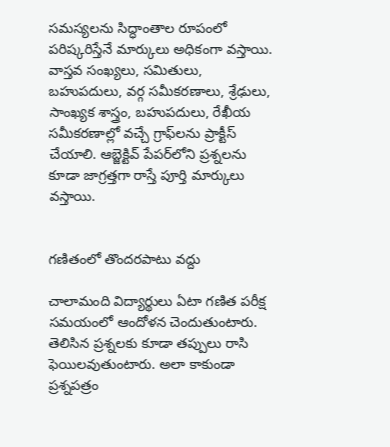సమస్యలను సిద్ధాంతాల రూపంలో పరిష్కరిస్తేనే మార్కులు అధికంగా వస్తాయి. వాస్తవ సంఖ్యలు, సమితులు, బహుపదులు, వర్గ సమీకరణాలు, శ్రేఢులు, సాంఖ్యక శాస్త్రం, బహుపదులు, రేఖీయ సమీకరణాల్లో వచ్చే గ్రాఫ్‌లను ప్రాక్టీస్‌ చేయాలి. ఆబ్జెక్టివ్‌ పేపర్‌లోని ప్రశ్నలను కూడా జాగ్రత్తగా రాస్తే పూర్తి మార్కులు వస్తాయి.


గణితంలో తొందరపాటు వద్దు

చాలామంది విద్యార్థులు ఏటా గణిత పరీక్ష సమయంలో ఆందోళన చెందుతుంటారు. తెలిసిన ప్రశ్నలకు కూడా తప్పులు రాసి ఫెయిలవుతుంటారు. అలా కాకుండా ప్రశ్నపత్రం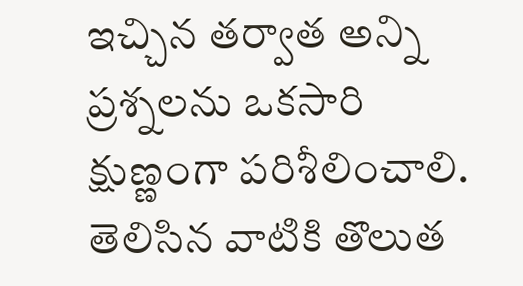ఇచ్చిన తర్వాత అన్ని ప్రశ్నలను ఒకసారి క్షుణ్ణంగా పరిశీలించాలి. తెలిసిన వాటికి తొలుత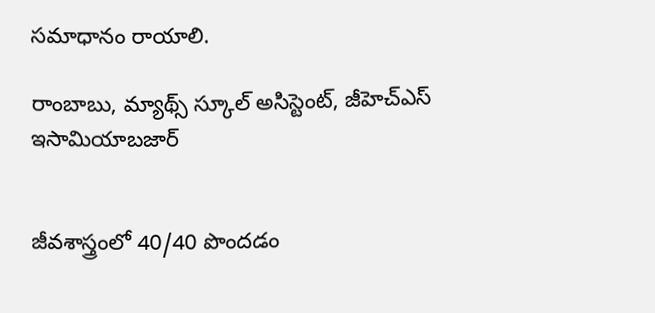సమాధానం రాయాలి.

రాంబాబు, మ్యాథ్స్‌ స్కూల్‌ అసిస్టెంట్‌, జీహెచ్‌ఎస్ ఇసామియాబజార్‌


జీవశాస్త్రంలో 40/40 పొందడం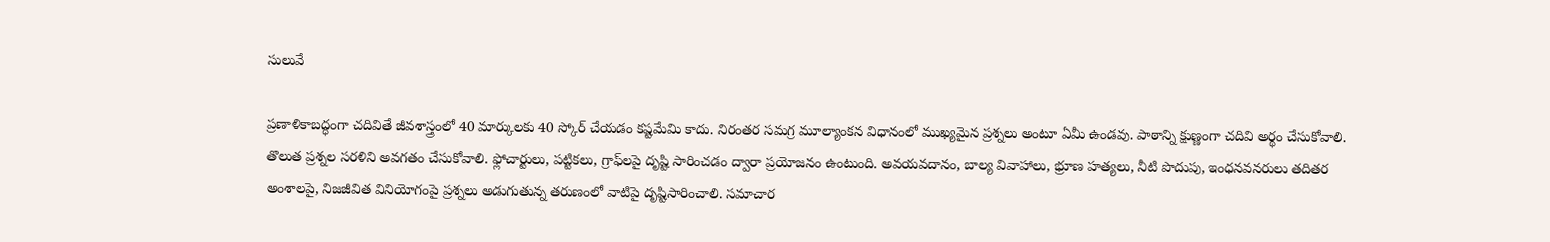సులువే

ప్రణాళికాబద్ధంగా చదివితే జీవశాస్త్రంలో 40 మార్కులకు 40 స్కోర్‌ చేయడం కష్టమేమి కాదు. నిరంతర సమగ్ర మూల్యాంకన విధానంలో ముఖ్యమైన ప్రశ్నలు అంటూ ఏమీ ఉండవు. పాఠాన్ని క్షుణ్ణంగా చదివి అర్థం చేసుకోవాలి. తొలుత ప్రశ్నల సరళిని అవగతం చేసుకోవాలి. ఫ్లోచార్టులు, పట్టికలు, గ్రాఫ్‌లపై దృష్టి సారించడం ద్వారా ప్రయోజనం ఉంటుంది. అవయవదానం, బాల్య వివాహాలు, భ్రూణ హత్యలు, నీటి పొదుపు, ఇంధనవనరులు తదితర అంశాలపై, నిజజీవిత వినియోగంపై ప్రశ్నలు అడుగుతున్న తరుణంలో వాటిపై దృష్టిసారించాలి. సమాచార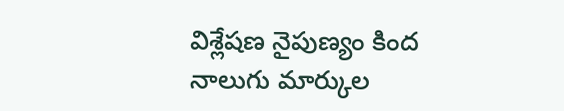విశ్లేషణ నైపుణ్యం కింద నాలుగు మార్కుల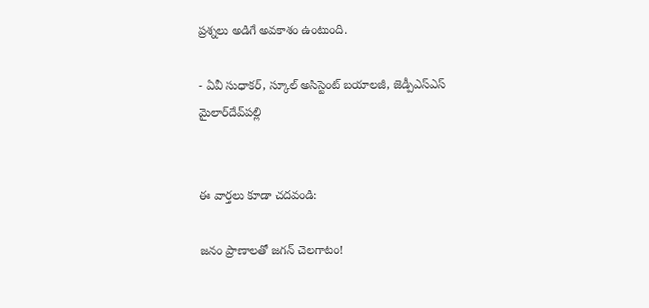ప్రశ్నలు అడిగే అవకాశం ఉంటుంది.

- ఏవీ సుధాకర్‌, స్కూల్‌ అసిస్టెంట్‌ బయాలజీ, జెడ్పీఎస్ఎస్‌ మైలార్‌దేవ్‌పల్లి


ఈ వార్తలు కూడా చదవండి:

జనం ప్రాణాలతో జగన్‌ చెలగాటం!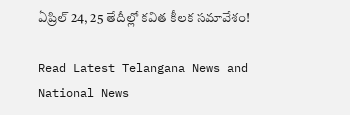ఏప్రిల్‌ 24, 25 తేదీల్లో కవిత కీలక సమావేశం!

Read Latest Telangana News and National News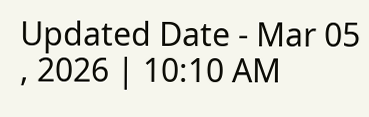Updated Date - Mar 05 , 2026 | 10:10 AM